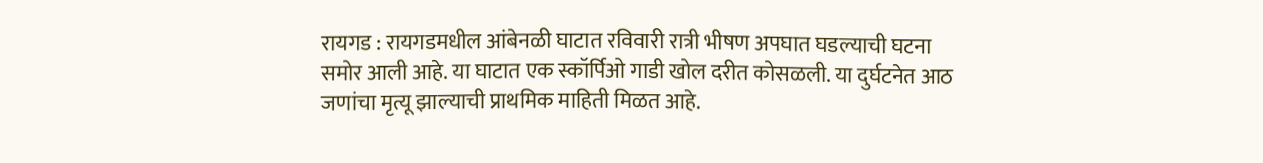रायगड : रायगडमधील आंबेनळी घाटात रविवारी रात्री भीषण अपघात घडल्याची घटना समोर आली आहे. या घाटात एक स्कॉर्पिओ गाडी खोल दरीत कोसळली. या दुर्घटनेत आठ जणांचा मृत्यू झाल्याची प्राथमिक माहिती मिळत आहे.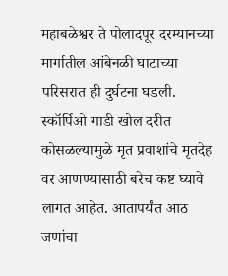महाबळेश्वर ते पोलादपूर दरम्यानच्या मार्गातील आंबेनळी घाटाच्या परिसरात ही दुर्घटना घडली. स्कॉर्पिओ गाडी खोल दरीत कोसळल्यामुळे मृत प्रवाशांचे मृतदेह वर आणण्यासाठी बरेच कष्ट घ्यावे लागत आहेत. आतापर्यंत आठ जणांचा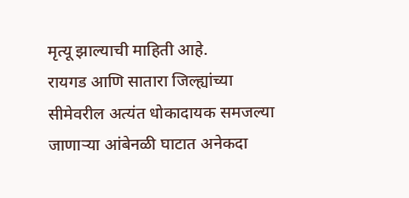मृत्यू झाल्याची माहिती आहे.
रायगड आणि सातारा जिल्ह्यांच्या सीमेवरील अत्यंत धोकादायक समजल्या जाणाऱ्या आंबेनळी घाटात अनेकदा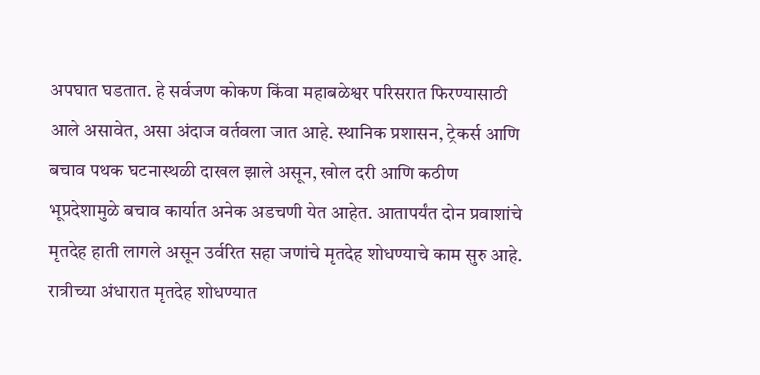अपघात घडतात. हे सर्वजण कोकण किंवा महाबळेश्वर परिसरात फिरण्यासाठी आले असावेत, असा अंदाज वर्तवला जात आहे. स्थानिक प्रशासन, ट्रेकर्स आणि बचाव पथक घटनास्थळी दाखल झाले असून, खोल दरी आणि कठीण भूप्रदेशामुळे बचाव कार्यात अनेक अडचणी येत आहेत. आतापर्यंत दोन प्रवाशांचे मृतदेह हाती लागले असून उर्वरित सहा जणांचे मृतदेह शोधण्याचे काम सुरु आहे. रात्रीच्या अंधारात मृतदेह शोधण्यात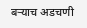बऱ्याच अडचणी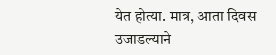येत होत्या. मात्र, आता दिवस उजाडल्याने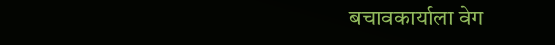बचावकार्याला वेग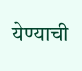येण्याची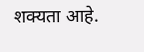शक्यता आहे.